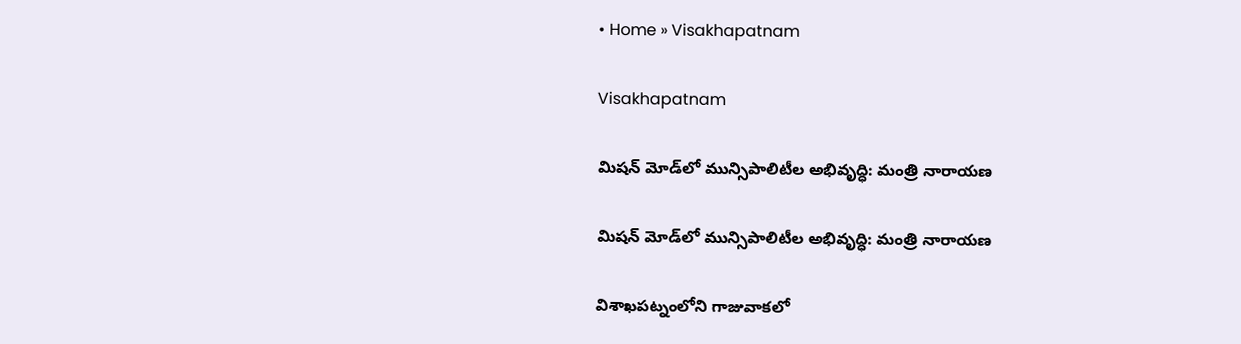• Home » Visakhapatnam

Visakhapatnam

మిషన్ మోడ్‌లో మున్సిపాలిటీల అభివృద్ధి: మంత్రి నారాయణ

మిషన్ మోడ్‌లో మున్సిపాలిటీల అభివృద్ధి: మంత్రి నారాయణ

విశాఖపట్నంలోని గాజువాకలో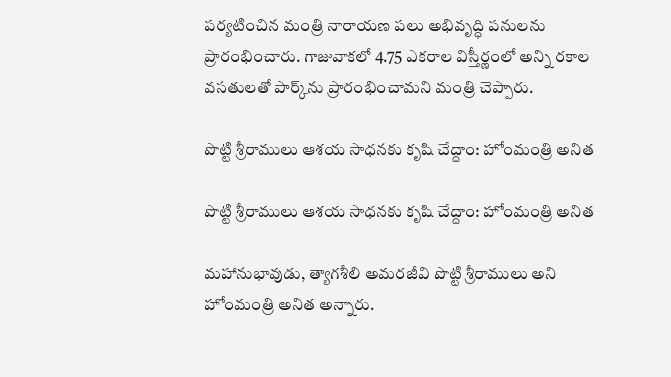పర్యటించిన మంత్రి నారాయణ పలు అభివృద్ధి పనులను ప్రారంభించారు. గాజువాకలో 4.75 ఎకరాల విస్తీర్ణంలో అన్ని రకాల వసతులతో పార్క్‌ను ప్రారంభించామని మంత్రి చెప్పారు.

పొట్టి శ్రీరాములు ఆశయ సాధనకు కృషి చేద్దాం: హోంమంత్రి అనిత

పొట్టి శ్రీరాములు ఆశయ సాధనకు కృషి చేద్దాం: హోంమంత్రి అనిత

మహానుభావుడు, త్యాగశీలి అమరజీవి పొట్టి శ్రీరాములు అని హోంమంత్రి అనిత అన్నారు.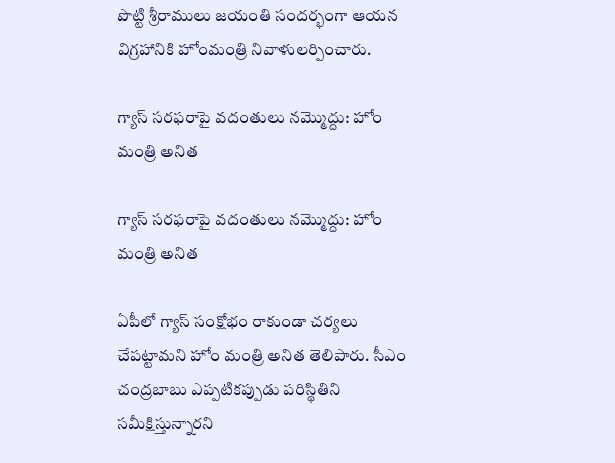పొట్టి శ్రీరాములు జయంతి సందర్భంగా ఆయన విగ్రహానికి హోంమంత్రి నివాళులర్పించారు.

గ్యాస్ సరఫరాపై వదంతులు నమ్మొద్దు: హోం మంత్రి అనిత

గ్యాస్ సరఫరాపై వదంతులు నమ్మొద్దు: హోం మంత్రి అనిత

ఏపీలో గ్యాస్ సంక్షోభం రాకుండా చర్యలు చేపట్టామని హోం మంత్రి అనిత తెలిపారు. సీఎం చంద్రబాబు ఎప్పటికప్పుడు పరిస్థితిని సమీక్షిస్తున్నారని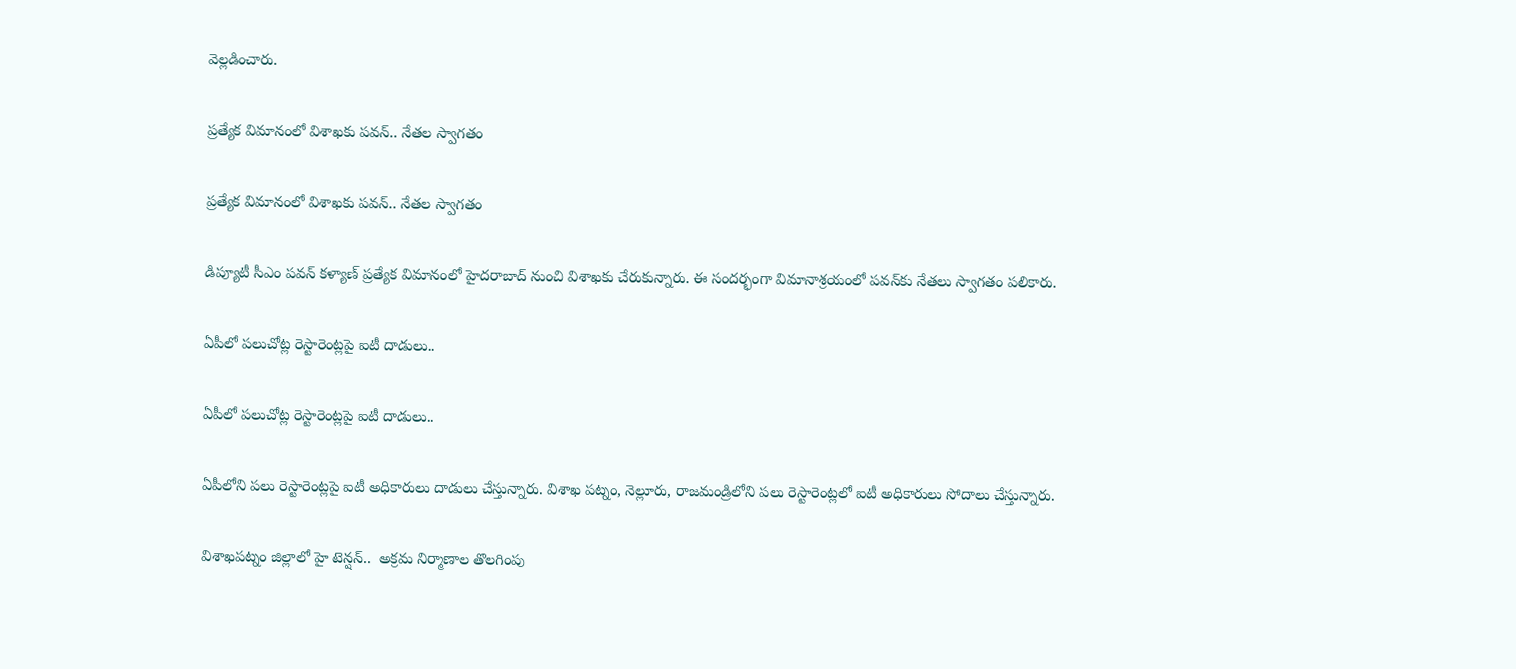వెల్లడించారు.

ప్రత్యేక విమానంలో విశాఖకు పవన్.. నేతల స్వాగతం

ప్రత్యేక విమానంలో విశాఖకు పవన్.. నేతల స్వాగతం

డిప్యూటీ సీఎం పవన్ కళ్యాణ్ ప్రత్యేక విమానంలో హైదరాబాద్ నుంచి విశాఖకు చేరుకున్నారు. ఈ సందర్భంగా విమానాశ్రయంలో పవన్‌కు నేతలు స్వాగతం పలికారు.

ఏపీలో పలుచోట్ల రెస్టారెంట్లపై ఐటీ దాడులు..

ఏపీలో పలుచోట్ల రెస్టారెంట్లపై ఐటీ దాడులు..

ఏపీలోని పలు రెస్టారెంట్లపై ఐటీ అధికారులు దాడులు చేస్తున్నారు. విశాఖ పట్నం, నెల్లూరు, రాజమండ్రిలోని పలు రెస్టారెంట్లలో ఐటీ అధికారులు సోదాలు చేస్తున్నారు.

విశాఖపట్నం జిల్లాలో హై టెన్షన్..  అక్రమ నిర్మాణాల తొలగింపు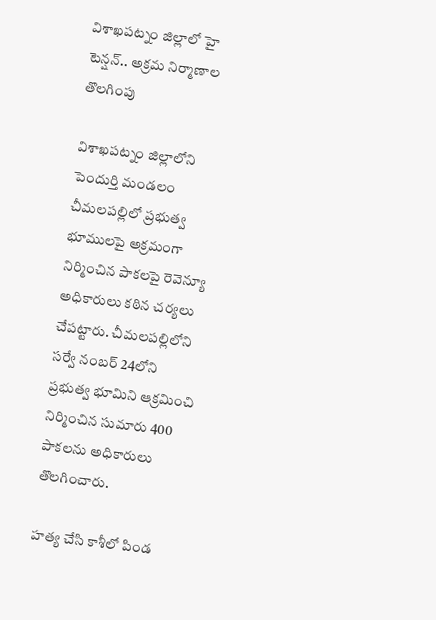విశాఖపట్నం జిల్లాలో హై టెన్షన్.. అక్రమ నిర్మాణాల తొలగింపు

విశాఖపట్నం జిల్లాలోని పెందుర్తి మండలం చీమలపల్లిలో ప్రభుత్వ భూములపై అక్రమంగా నిర్మించిన పాకలపై రెవెన్యూ అధికారులు కఠిన చర్యలు చేపట్టారు. చీమలపల్లిలోని సర్వే నంబర్ 24లోని ప్రభుత్వ భూమిని ఆక్రమించి నిర్మించిన సుమారు 400 పాకలను అధికారులు తొలగించారు.

హత్య చేసి కాశీలో పిండ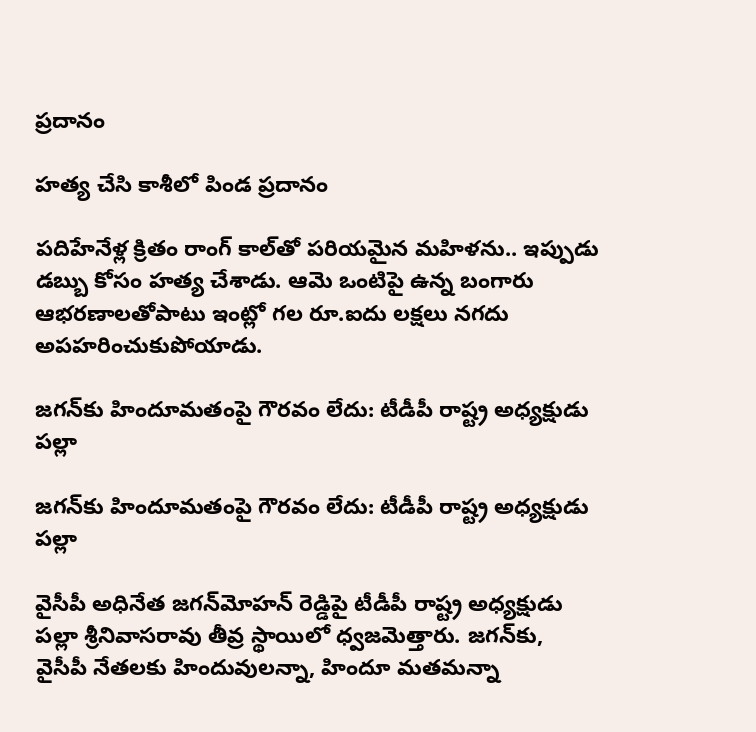ప్రదానం

హత్య చేసి కాశీలో పిండ ప్రదానం

పదిహేనేళ్ల క్రితం రాంగ్‌ కాల్‌తో పరియమైన మహిళను.. ఇప్పుడు డబ్బు కోసం హత్య చేశాడు. ఆమె ఒంటిపై ఉన్న బంగారు ఆభరణాలతోపాటు ఇంట్లో గల రూ.ఐదు లక్షలు నగదు అపహరించుకుపోయాడు.

జగన్‌కు హిందూమతంపై గౌరవం లేదు: టీడీపీ రాష్ట్ర అధ్యక్షుడు పల్లా

జగన్‌కు హిందూమతంపై గౌరవం లేదు: టీడీపీ రాష్ట్ర అధ్యక్షుడు పల్లా

వైసీపీ అధినేత జగన్‌మోహన్ రెడ్డిపై టీడీపీ రాష్ట్ర అధ్యక్షుడు పల్లా శ్రీనివాసరావు తీవ్ర స్థాయిలో ధ్వజమెత్తారు. జగన్‌కు, వైసీపీ నేతలకు హిందువులన్నా, హిందూ మతమన్నా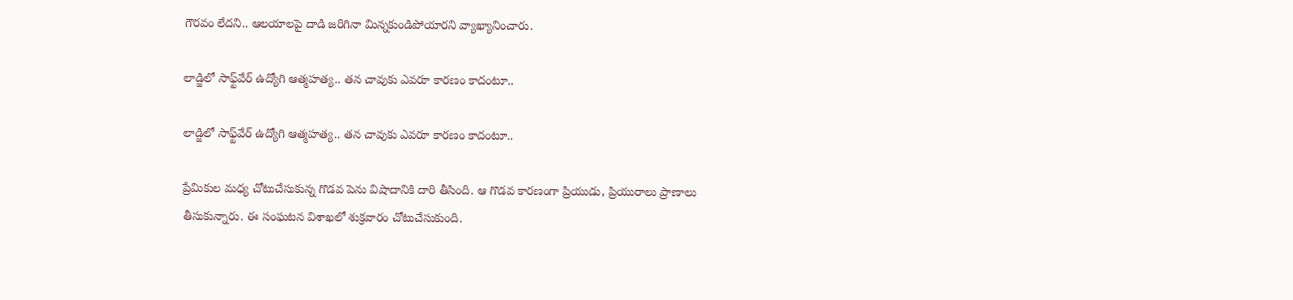గౌరవం లేదని.. ఆలయాలపై దాడి జరిగినా మిన్నకుండిపోయారని వ్యాఖ్యానించారు.

లాడ్జిలో సాఫ్ట్‌వేర్ ఉద్యోగి ఆత్మహత్య.. తన చావుకు ఎవరూ కారణం కాదంటూ..

లాడ్జిలో సాఫ్ట్‌వేర్ ఉద్యోగి ఆత్మహత్య.. తన చావుకు ఎవరూ కారణం కాదంటూ..

ప్రేమికుల మధ్య చోటుచేసుకున్న గొడవ పెను విషాదానికి దారి తీసింది. ఆ గొడవ కారణంగా ప్రియుడు, ప్రియురాలు ప్రాణాలు తీసుకున్నారు. ఈ సంఘటన విశాఖలో శుక్రవారం చోటుచేసుకుంది.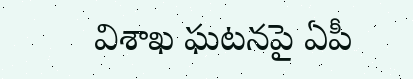విశాఖ ఘటనపై ఏపీ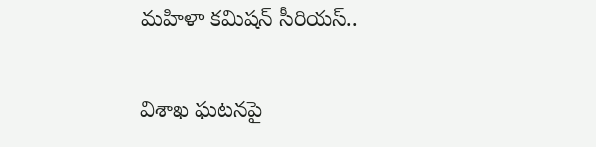మహిళా కమిషన్ సీరియస్..

విశాఖ ఘటనపై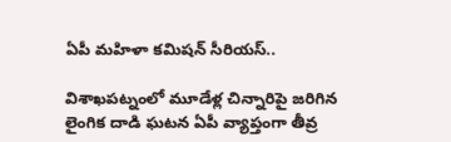ఏపీ మహిళా కమిషన్ సీరియస్..

విశాఖపట్నంలో మూడేళ్ల చిన్నారిపై జరిగిన లైంగిక దాడి ఘటన ఏపీ వ్యాప్తంగా తీవ్ర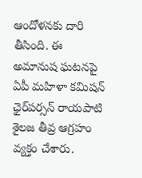ఆందోళనకు దారి తీసింది. ఈ అమానుష ఘటనపై ఏపీ మహిళా కమిషన్ ఛైర్‌పర్సన్ రాయపాటి శైలజ తీవ్ర ఆగ్రహం వ్యక్తం చేశారు.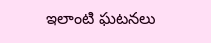ఇలాంటి ఘటనలు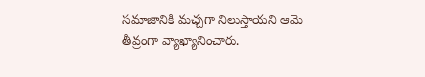సమాజానికి మచ్చగా నిలుస్తాయని ఆమె తీవ్రంగా వ్యాఖ్యానించారు.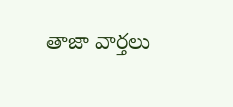తాజా వార్తలు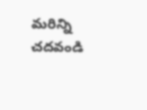మరిన్ని చదవండి